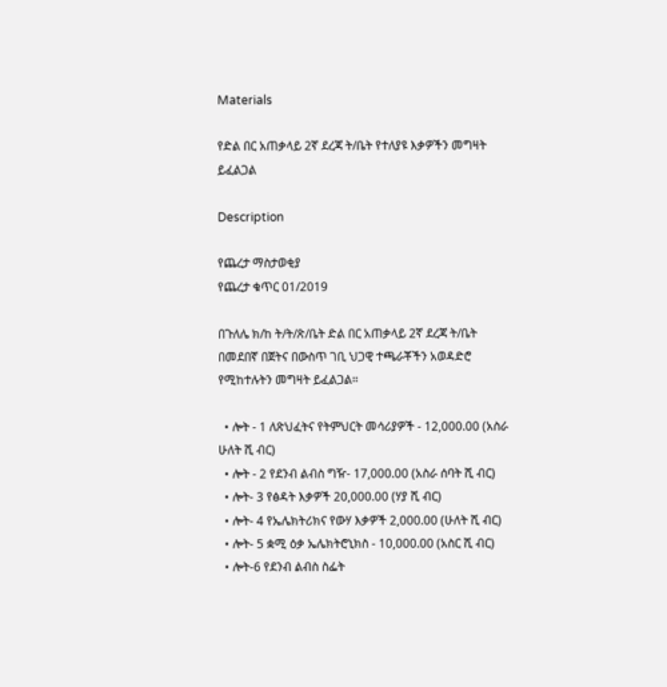Materials

የድል በር አጠቃላይ 2ኛ ደረጃ ት/ቤት የተለያዩ እቃዎችን መግዛት ይፈልጋል

Description

የጨረታ ማስታወቂያ
የጨረታ ቁጥር 01/2019

በጉለሌ ክ/ከ ት/ት/ጽ/ቤት ድል በር አጠቃላይ 2ኛ ደረጃ ት/ቤት በመደበኛ በጀትና በውስጥ ገቢ ህጋዊ ተጫራቾችን አወዳድሮ የሚከተሉትን መግዛት ይፈልጋል።

  • ሎት - 1 ለጽህፈትና የትምህርት መሳሪያዎች - 12,000.00 (አስራ ሁለት ሺ ብር)
  • ሎት - 2 የደንብ ልብስ ግዥ- 17,000.00 (አስራ ሰባት ሺ ብር)
  • ሎት- 3 የፅዳት እቃዎች 20,000.00 (ሃያ ሺ ብር)
  • ሎት- 4 የኤሌክትሪክና የውሃ እቃዎች 2,000.00 (ሁለት ሺ ብር)
  • ሎት- 5 ቋሚ ዕቃ ኤሌክትሮኒክስ - 10,000.00 (አስር ሺ ብር)
  • ሎት-6 የደንብ ልብስ ስፌት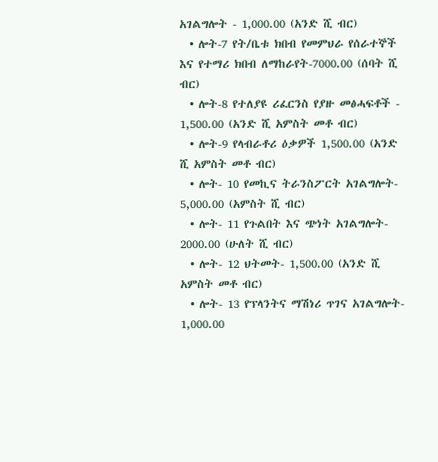አገልግሎት - 1,000.00 (አንድ ሺ ብር)
  • ሎት-7 የት/ቤቱ ክበብ የመምህራ የሰራተኞች እና የተማሪ ክበብ ለማከራየት-7000.00 (ሰባት ሺ ብር)
  • ሎት-8 የተለያዩ ሪፈርንስ የያዙ መፅሓፍቶች - 1,500.00 (አንድ ሺ አምስት መቶ ብር)
  • ሎት-9 የላብራቶሪ ዕቃዎች 1,500.00 (አንድ ሺ አምስት መቶ ብር)
  • ሎት- 10 የመኪና ትራንስፖርት አገልግሎት- 5,000.00 (አምስት ሺ ብር)
  • ሎት- 11 የጉልበት እና ጭነት አገልግሎት- 2000.00 (ሁለት ሺ ብር)
  • ሎት- 12 ህትመት- 1,500.00 (አንድ ሺ አምስት መቶ ብር)
  • ሎት- 13 የፕላንትና ማሽነሪ ጥገና አገልግሎት- 1,000.00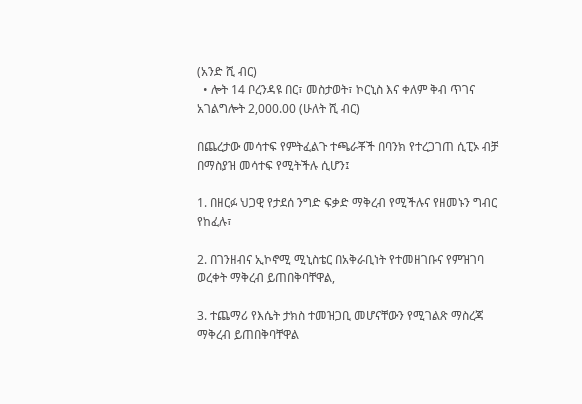(አንድ ሺ ብር)
  • ሎት 14 ቦረንዳዩ በር፣ መስታወት፣ ኮርኒስ እና ቀለም ቅብ ጥገና አገልግሎት 2,000.00 (ሁለት ሺ ብር)

በጨረታው መሳተፍ የምትፈልጉ ተጫራቾች በባንክ የተረጋገጠ ሲፒኦ ብቻ በማስያዝ መሳተፍ የሚትችሉ ሲሆን፤

1. በዘርፉ ህጋዊ የታደሰ ንግድ ፍቃድ ማቅረብ የሚችሉና የዘመኑን ግብር የከፈሉ፣

2. በገንዘብና ኢኮኖሚ ሚኒስቴር በአቅራቢነት የተመዘገቡና የምዝገባ ወረቀት ማቅረብ ይጠበቅባቸዋል,

3. ተጨማሪ የእሴት ታክስ ተመዝጋቢ መሆናቸውን የሚገልጽ ማስረጃ ማቅረብ ይጠበቅባቸዋል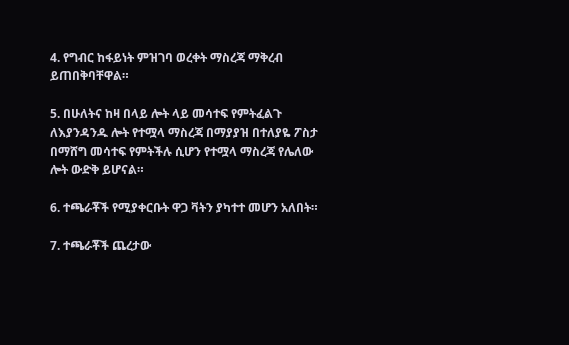4. የግብር ከፋይነት ምዝገባ ወረቀት ማስረጃ ማቅረብ ይጠበቅባቸዋል።

5. በሁለትና ከዛ በላይ ሎት ላይ መሳተፍ የምትፈልጉ ለእያንዳንዱ ሎት የተሟላ ማስረጃ በማያያዝ በተለያዬ ፖስታ በማሸግ መሳተፍ የምትችሉ ሲሆን የተሟላ ማስረጃ የሌለው ሎት ውድቅ ይሆናል።

6. ተጫራቾች የሚያቀርቡት ዋጋ ቫትን ያካተተ መሆን አለበት።

7. ተጫራቾች ጨረታው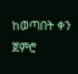ከወጣበት ቀን ጀምሮ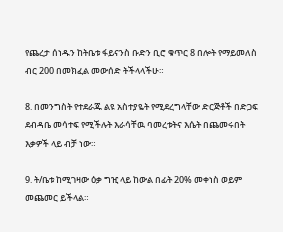የጨረታ ሰነዱን ከትቤቱ ፋይናንስ ቡድን ቢሮ ቁጥር 8 በሎት የማይመለስ ብር 200 በመክፈል መውሰድ ትችላላችሁ።

8. በመንግስት የተደራጁ ልዩ አስተያዬት የሚደረግላቸው ድርጅቶች በድጋፍ ደብዳቤ መሳተፍ የሚችሉት እራሳቸዉ ባመረቱትና እሴት በጨመሩበት እቃዎች ላይ ብቻ ነው።

9. ት/ቤቱ ከሚገዛው ዕቃ ግዢ ላይ ከውል በፊት 20% መቀነስ ወይም መጨመር ይችላል።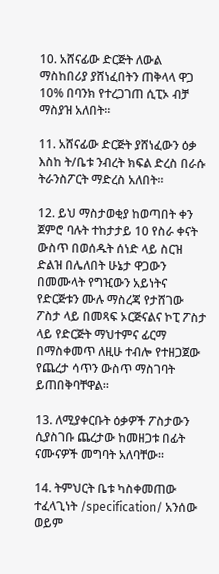10. አሸናፊው ድርጅት ለውል ማስከበሪያ ያሸነፈበትን ጠቅላላ ዋጋ 10% በባንክ የተረጋገጠ ሲፒኦ ብቻ ማስያዝ አለበት።

11. አሸናፊው ድርጅት ያሸነፈውን ዕቃ እስከ ት/ቤቱ ንብረት ክፍል ድረስ በራሱ ትራንስፖርት ማድረስ አለበት።

12. ይህ ማስታወቂያ ከወጣበት ቀን ጀምሮ ባሉት ተከታታይ 10 የስራ ቀናት ውስጥ በወሰዱት ሰነድ ላይ ስርዝ ድልዝ በሌለበት ሁኔታ ዋጋውን በመሙላት የግዢውን አይነትና የድርጅቱን ሙሉ ማስረጃ የታሸገው ፖስታ ላይ በመጻፍ ኦርጅናልና ኮፒ ፖስታ ላይ የድርጅት ማህተምና ፊርማ በማስቀመጥ ለዚሁ ተብሎ የተዘጋጀው የጨረታ ሳጥን ውስጥ ማስገባት ይጠበቅባቸዋል።

13. ለሚያቀርቡት ዕቃዎች ፖስታውን ሲያስገቡ ጨረታው ከመዘጋቱ በፊት ናሙናዎች መግባት አለባቸው።

14. ትምህርት ቤቱ ካስቀመጠው ተፈላጊነት /specification/ አንሰው ወይም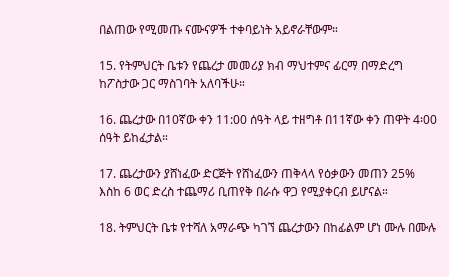በልጠው የሚመጡ ናሙናዎች ተቀባይነት አይኖራቸውም።

15. የትምህርት ቤቱን የጨረታ መመሪያ ክብ ማህተምና ፊርማ በማድረግ ከፖስታው ጋር ማስገባት አለባችሁ።

16. ጨረታው በ10ኛው ቀን 11:00 ሰዓት ላይ ተዘግቶ በ11ኛው ቀን ጠዋት 4፡00 ሰዓት ይከፈታል።

17. ጨረታውን ያሸነፈው ድርጅት የሸነፈውን ጠቅላላ የዕቃውን መጠን 25% እስከ 6 ወር ድረስ ተጨማሪ ቢጠየቅ በራሱ ዋጋ የሚያቀርብ ይሆናል።

18. ትምህርት ቤቱ የተሻለ አማራጭ ካገኘ ጨረታውን በከፊልም ሆነ ሙሉ በሙሉ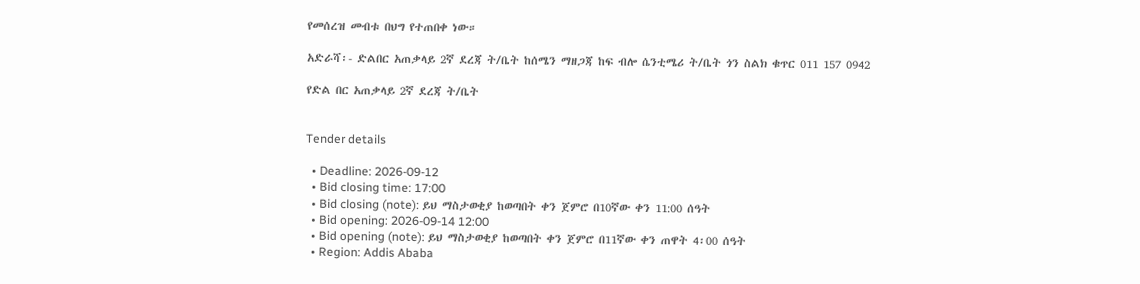የመሰረዝ መብቱ በህግ የተጠበቀ ነው።

አድራሻ፡- ድልበር አጠቃላይ 2ኛ ደረጃ ት/ቤት ከሰሜን ማዘጋጃ ከፍ ብሎ ሴንቲሜሪ ት/ቤት ጎን ስልክ ቁጥር 011 157 0942

የድል በር አጠቃላይ 2ኛ ደረጃ ት/ቤት


Tender details

  • Deadline: 2026-09-12
  • Bid closing time: 17:00
  • Bid closing (note): ይህ ማስታወቂያ ከወጣበት ቀን ጀምሮ በ10ኛው ቀን 11:00 ሰዓት
  • Bid opening: 2026-09-14 12:00
  • Bid opening (note): ይህ ማስታወቂያ ከወጣበት ቀን ጀምሮ በ11ኛው ቀን ጠዋት 4፡00 ሰዓት
  • Region: Addis Ababa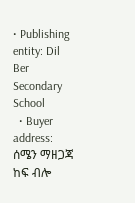• Publishing entity: Dil Ber Secondary School
  • Buyer address: ሰሜን ማዘጋጃ ከፍ ብሎ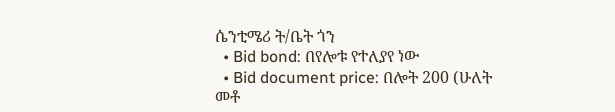ሴንቲሜሪ ት/ቤት ጎን
  • Bid bond: በየሎቱ የተለያየ ነው
  • Bid document price: በሎት 200 (ሁለት መቶ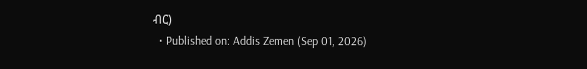ብር)
  • Published on: Addis Zemen (Sep 01, 2026)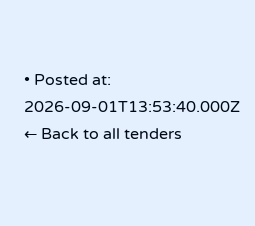• Posted at: 2026-09-01T13:53:40.000Z
← Back to all tenders